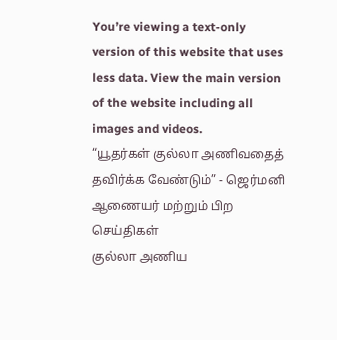You’re viewing a text-only version of this website that uses less data. View the main version of the website including all images and videos.
“யூதர்கள் குல்லா அணிவதைத் தவிர்க்க வேண்டும்” - ஜெர்மனி ஆணையர் மற்றும் பிற செய்திகள்
குல்லா அணிய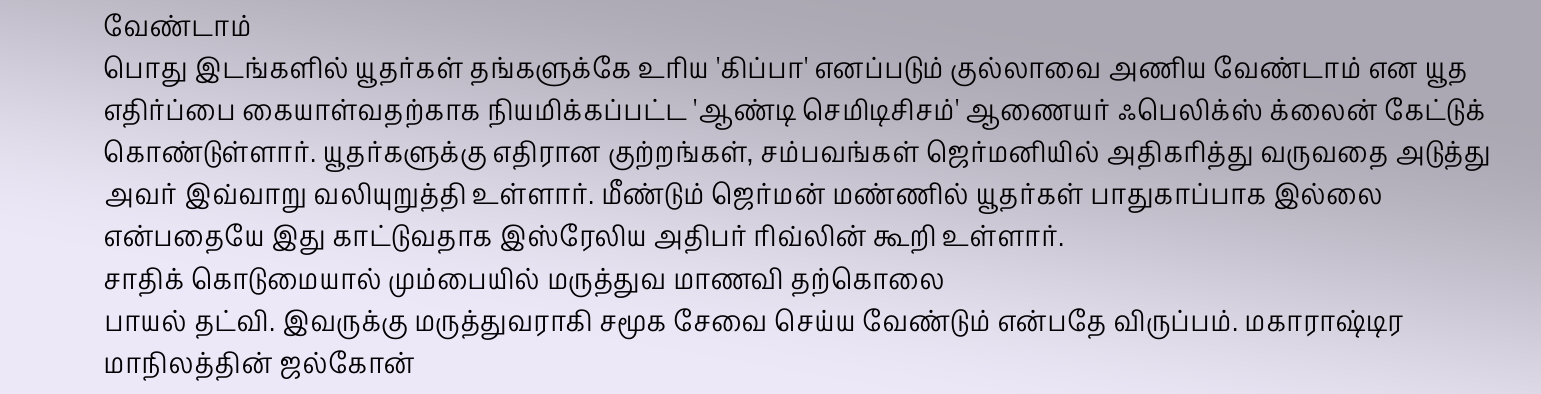வேண்டாம்
பொது இடங்களில் யூதர்கள் தங்களுக்கே உரிய 'கிப்பா' எனப்படும் குல்லாவை அணிய வேண்டாம் என யூத எதிர்ப்பை கையாள்வதற்காக நியமிக்கப்பட்ட 'ஆண்டி செமிடிசிசம்' ஆணையர் ஃபெலிக்ஸ் க்லைன் கேட்டுக் கொண்டுள்ளார். யூதர்களுக்கு எதிரான குற்றங்கள், சம்பவங்கள் ஜெர்மனியில் அதிகரித்து வருவதை அடுத்து அவர் இவ்வாறு வலியுறுத்தி உள்ளார். மீண்டும் ஜெர்மன் மண்ணில் யூதர்கள் பாதுகாப்பாக இல்லை என்பதையே இது காட்டுவதாக இஸ்ரேலிய அதிபர் ரிவ்லின் கூறி உள்ளார்.
சாதிக் கொடுமையால் மும்பையில் மருத்துவ மாணவி தற்கொலை
பாயல் தட்வி. இவருக்கு மருத்துவராகி சமூக சேவை செய்ய வேண்டும் என்பதே விருப்பம். மகாராஷ்டிர மாநிலத்தின் ஜல்கோன்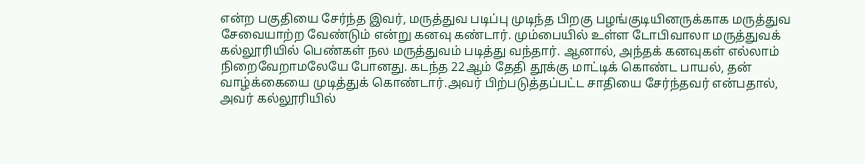என்ற பகுதியை சேர்ந்த இவர், மருத்துவ படிப்பு முடிந்த பிறகு பழங்குடியினருக்காக மருத்துவ சேவையாற்ற வேண்டும் என்று கனவு கண்டார். மும்பையில் உள்ள டோபிவாலா மருத்துவக் கல்லூரியில் பெண்கள் நல மருத்துவம் படித்து வந்தார். ஆனால், அந்தக் கனவுகள் எல்லாம் நிறைவேறாமலேயே போனது. கடந்த 22ஆம் தேதி தூக்கு மாட்டிக் கொண்ட பாயல், தன் வாழ்க்கையை முடித்துக் கொண்டார்.அவர் பிற்படுத்தப்பட்ட சாதியை சேர்ந்தவர் என்பதால், அவர் கல்லூரியில்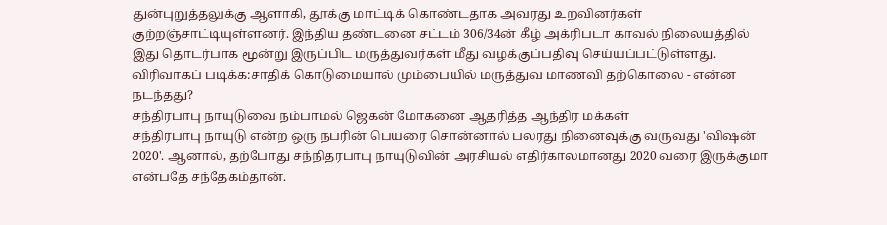துன்புறுத்தலுக்கு ஆளாகி, தூக்கு மாட்டிக் கொண்டதாக அவரது உறவினர்கள் குற்றஞ்சாட்டியுள்ளனர். இந்திய தண்டனை சட்டம் 306/34ன் கீழ் அக்ரிபடா காவல் நிலையத்தில் இது தொடர்பாக மூன்று இருப்பிட மருத்துவர்கள் மீது வழக்குப்பதிவு செய்யப்பட்டுள்ளது.
விரிவாகப் படிக்க:சாதிக் கொடுமையால் மும்பையில் மருத்துவ மாணவி தற்கொலை - என்ன நடந்தது?
சந்திரபாபு நாயுடுவை நம்பாமல் ஜெகன் மோகனை ஆதரித்த ஆந்திர மக்கள்
சந்திரபாபு நாயுடு என்ற ஒரு நபரின் பெயரை சொன்னால் பலரது நினைவுக்கு வருவது 'விஷன் 2020'. ஆனால், தற்போது சந்நிதரபாபு நாயுடுவின் அரசியல் எதிர்காலமானது 2020 வரை இருக்குமா என்பதே சந்தேகம்தான்.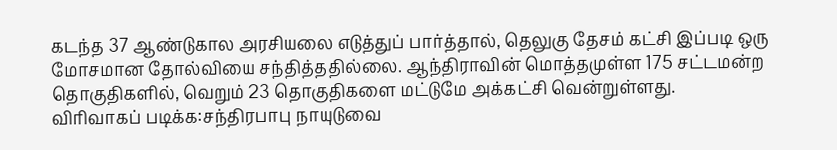கடந்த 37 ஆண்டுகால அரசியலை எடுத்துப் பார்த்தால், தெலுகு தேசம் கட்சி இப்படி ஒரு மோசமான தோல்வியை சந்தித்ததில்லை. ஆந்திராவின் மொத்தமுள்ள 175 சட்டமன்ற தொகுதிகளில், வெறும் 23 தொகுதிகளை மட்டுமே அக்கட்சி வென்றுள்ளது.
விரிவாகப் படிக்க:சந்திரபாபு நாயுடுவை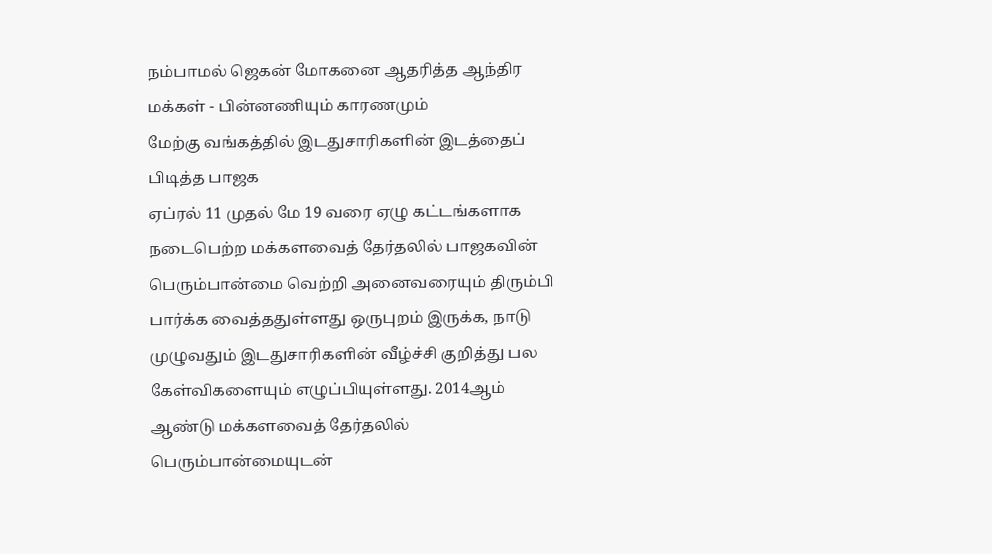நம்பாமல் ஜெகன் மோகனை ஆதரித்த ஆந்திர மக்கள் - பின்னணியும் காரணமும்
மேற்கு வங்கத்தில் இடதுசாரிகளின் இடத்தைப் பிடித்த பாஜக
ஏப்ரல் 11 முதல் மே 19 வரை ஏழு கட்டங்களாக நடைபெற்ற மக்களவைத் தேர்தலில் பாஜகவின் பெரும்பான்மை வெற்றி அனைவரையும் திரும்பி பார்க்க வைத்ததுள்ளது ஒருபுறம் இருக்க, நாடு முழுவதும் இடதுசாரிகளின் வீழ்ச்சி குறித்து பல கேள்விகளையும் எழுப்பியுள்ளது. 2014ஆம் ஆண்டு மக்களவைத் தேர்தலில் பெரும்பான்மையுடன்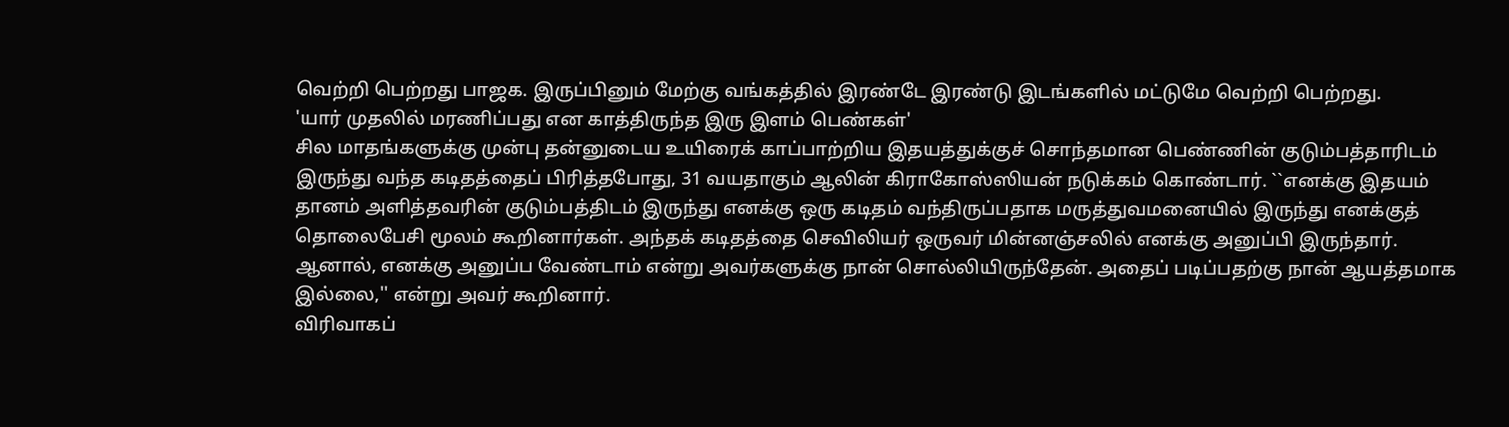வெற்றி பெற்றது பாஜக. இருப்பினும் மேற்கு வங்கத்தில் இரண்டே இரண்டு இடங்களில் மட்டுமே வெற்றி பெற்றது.
'யார் முதலில் மரணிப்பது என காத்திருந்த இரு இளம் பெண்கள்'
சில மாதங்களுக்கு முன்பு தன்னுடைய உயிரைக் காப்பாற்றிய இதயத்துக்குச் சொந்தமான பெண்ணின் குடும்பத்தாரிடம் இருந்து வந்த கடிதத்தைப் பிரித்தபோது, 31 வயதாகும் ஆலின் கிராகோஸ்ஸியன் நடுக்கம் கொண்டார். ``எனக்கு இதயம் தானம் அளித்தவரின் குடும்பத்திடம் இருந்து எனக்கு ஒரு கடிதம் வந்திருப்பதாக மருத்துவமனையில் இருந்து எனக்குத் தொலைபேசி மூலம் கூறினார்கள். அந்தக் கடிதத்தை செவிலியர் ஒருவர் மின்னஞ்சலில் எனக்கு அனுப்பி இருந்தார். ஆனால், எனக்கு அனுப்ப வேண்டாம் என்று அவர்களுக்கு நான் சொல்லியிருந்தேன். அதைப் படிப்பதற்கு நான் ஆயத்தமாக இல்லை,'' என்று அவர் கூறினார்.
விரிவாகப்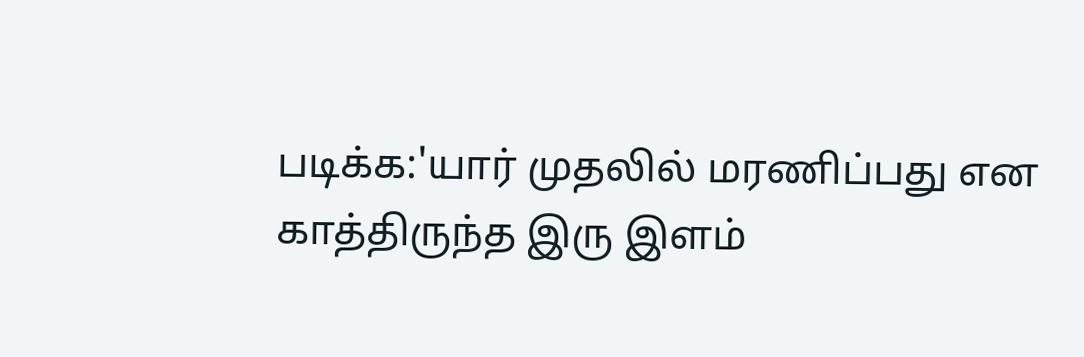படிக்க:'யார் முதலில் மரணிப்பது என காத்திருந்த இரு இளம்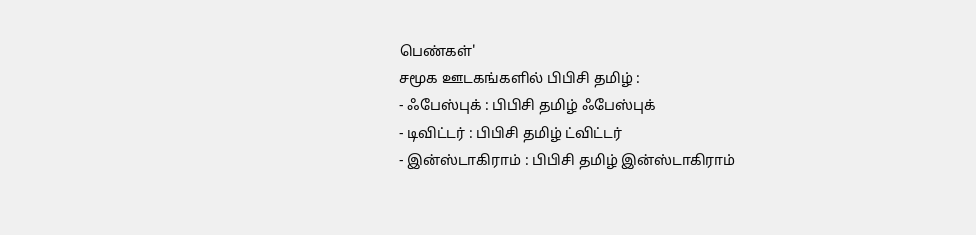பெண்கள்'
சமூக ஊடகங்களில் பிபிசி தமிழ் :
- ஃபேஸ்புக் : பிபிசி தமிழ் ஃபேஸ்புக்
- டிவிட்டர் : பிபிசி தமிழ் ட்விட்டர்
- இன்ஸ்டாகிராம் : பிபிசி தமிழ் இன்ஸ்டாகிராம்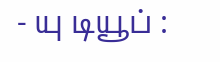- யு டியூப் :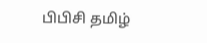பிபிசி தமிழ்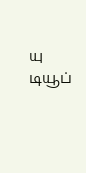யு டியூப்